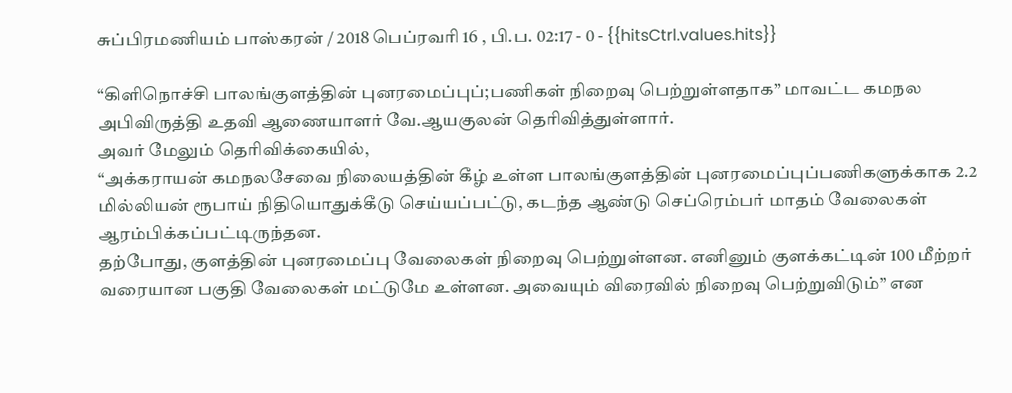சுப்பிரமணியம் பாஸ்கரன் / 2018 பெப்ரவரி 16 , பி.ப. 02:17 - 0 - {{hitsCtrl.values.hits}}

“கிளிநொச்சி பாலங்குளத்தின் புனரமைப்புப்;பணிகள் நிறைவு பெற்றுள்ளதாக” மாவட்ட கமநல அபிவிருத்தி உதவி ஆணையாளர் வே.ஆயகுலன் தெரிவித்துள்ளார்.
அவர் மேலும் தெரிவிக்கையில்,
“அக்கராயன் கமநலசேவை நிலையத்தின் கீழ் உள்ள பாலங்குளத்தின் புனரமைப்புப்பணிகளுக்காக 2.2 மில்லியன் ரூபாய் நிதியொதுக்கீடு செய்யப்பட்டு, கடந்த ஆண்டு செப்ரெம்பர் மாதம் வேலைகள் ஆரம்பிக்கப்பட்டிருந்தன.
தற்போது, குளத்தின் புனரமைப்பு வேலைகள் நிறைவு பெற்றுள்ளன. எனினும் குளக்கட்டின் 100 மீற்றர் வரையான பகுதி வேலைகள் மட்டுமே உள்ளன. அவையும் விரைவில் நிறைவு பெற்றுவிடும்” என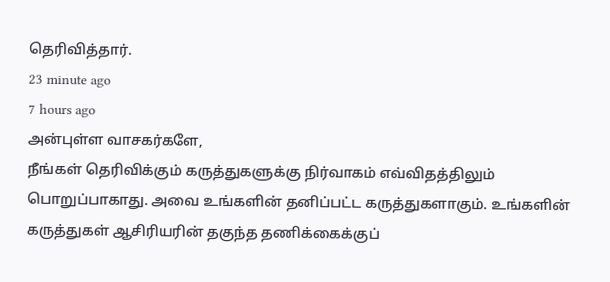தெரிவித்தார்.
23 minute ago
7 hours ago
அன்புள்ள வாசகர்களே,
நீங்கள் தெரிவிக்கும் கருத்துகளுக்கு நிர்வாகம் எவ்விதத்திலும் பொறுப்பாகாது. அவை உங்களின் தனிப்பட்ட கருத்துகளாகும். உங்களின் கருத்துகள் ஆசிரியரின் தகுந்த தணிக்கைக்குப்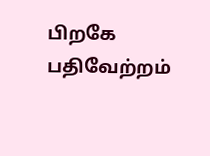பிறகே பதிவேற்றம்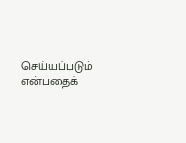செய்யப்படும் என்பதைக்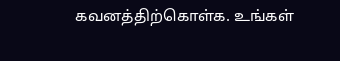கவனத்திற்கொள்க. உங்கள்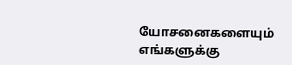யோசனைகளையும் எங்களுக்கு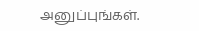அனுப்புங்கள்.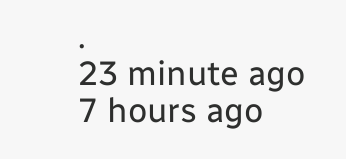.
23 minute ago
7 hours ago